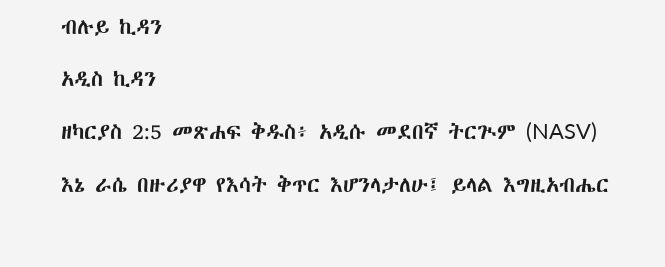ብሉይ ኪዳን

አዲስ ኪዳን

ዘካርያስ 2:5 መጽሐፍ ቅዱስ፥ አዲሱ መደበኛ ትርጒም (NASV)

እኔ ራሴ በዙሪያዋ የእሳት ቅጥር እሆንላታለሁ፤ ይላል እግዚአብሔር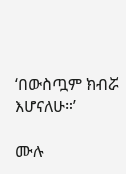‘በውስጧም ክብሯ እሆናለሁ።’

ሙሉ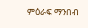ምዕራፍ ማንበብ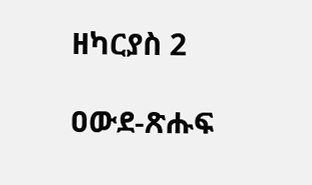ዘካርያስ 2

ዐውደ-ጽሑፍ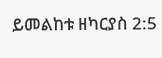ይመልከቱ ዘካርያስ 2:5